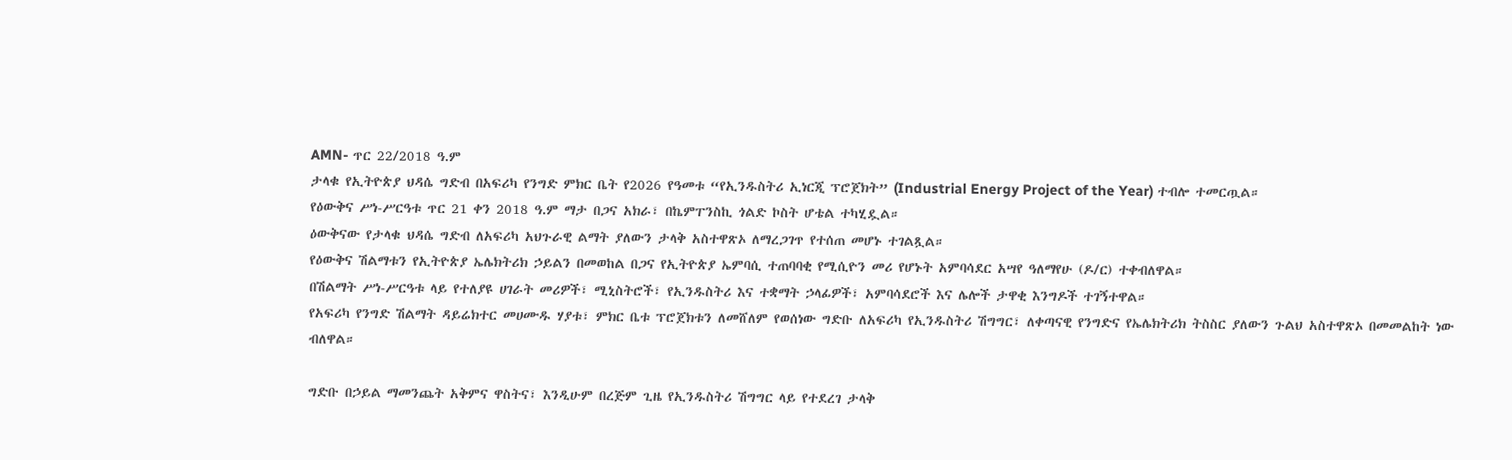AMN- ጥር 22/2018 ዓ.ም
ታላቁ የኢትዮጵያ ህዳሴ ግድብ በአፍሪካ የንግድ ምክር ቤት የ2026 የዓመቱ “የኢንዱስትሪ ኢነርጂ ፕሮጀክት” (Industrial Energy Project of the Year) ተብሎ ተመርጧል።
የዕውቅና ሥነ-ሥርዓቱ ጥር 21 ቀን 2018 ዓ.ም ማታ በጋና አክራ፣ በኬምፐንስኪ ጎልድ ኮስት ሆቴል ተካሂዷል።
ዕውቅናው የታላቁ ህዳሴ ግድብ ለአፍሪካ አህጉራዊ ልማት ያለውን ታላቅ አስተዋጽኦ ለማረጋገጥ የተሰጠ መሆኑ ተገልጿል።
የዕውቅና ሽልማቱን የኢትዮጵያ ኤሌክትሪክ ኃይልን በመወከል በጋና የኢትዮጵያ ኤምባሲ ተጠባባቂ የሚሲዮን መሪ የሆኑት አምባሳደር አሣየ ዓለማየሁ (ዶ/ር) ተቀብለዋል።
በሽልማት ሥነ-ሥርዓቱ ላይ የተለያዩ ሀገራት መሪዎች፣ ሚኒስትሮች፣ የኢንዱስትሪ እና ተቋማት ኃላፊዎች፣ አምባሳደሮች እና ሌሎች ታዋቂ እንግዶች ተገኝተዋል።
የአፍሪካ የንግድ ሽልማት ዳይሬክተር መሀሙዱ ሃያቱ፣ ምክር ቤቱ ፕሮጀክቱን ለመሸለም የወሰነው ግድቡ ለአፍሪካ የኢንዱስትሪ ሽግግር፣ ለቀጣናዊ የንግድና የኤሌክትሪክ ትስስር ያለውን ጉልህ አስተዋጽኦ በመመልከት ነው ብለዋል።

ግድቡ በኃይል ማመንጨት አቅምና ዋስትና፣ እንዲሁም በረጅም ጊዜ የኢንዱስትሪ ሽግግር ላይ የተደረገ ታላቅ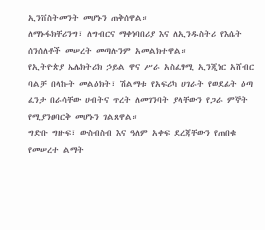ኢንቨስትመንት መሆኑን ጠቅሰዋል።
ለማኑፋክቸሪንግ፣ ለግብርና ማቀነባበሪያ እና ለኢንዱስትሪ የእሴት ሰንሰለቶች መሠረት መጣሉንም አመልክተዋል።
የኢትዮጵያ ኤሌክትሪክ ኃይል ዋና ሥራ አስፈፃሚ ኢንጂነር አሸብር ባልቻ በላኩት መልዕክት፣ ሽልማቱ የአፍሪካ ሀገራት የወደፊት ዕጣ ፈንታ በራሳቸው ሀብትና ጥረት ለመገንባት ያላቸውን የጋራ ምኞት የሚያንፀባርቅ መሆኑን ገልጸዋል።
ግድቡ ግዙፍ፣ ውስብስብ እና ዓለም አቀፍ ደረጃቸውን የጠበቁ የመሠረተ ልማት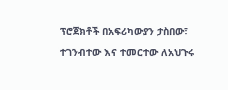ፕሮጀክቶች በአፍሪካውያን ታስበው፣ ተገንብተው እና ተመርተው ለአህጉሩ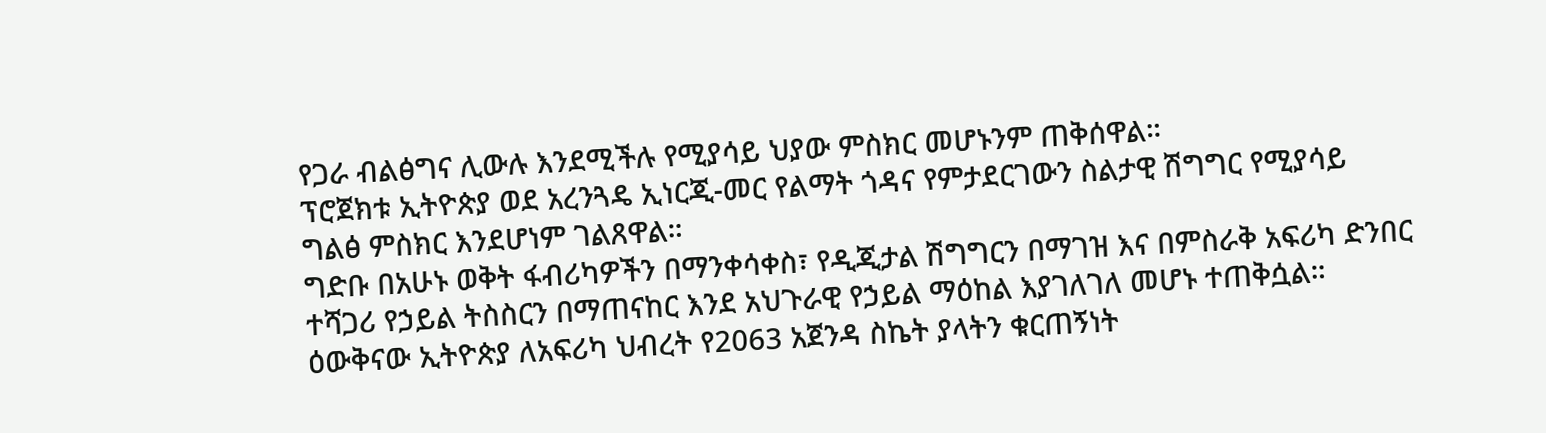የጋራ ብልፅግና ሊውሉ እንደሚችሉ የሚያሳይ ህያው ምስክር መሆኑንም ጠቅሰዋል።
ፕሮጀክቱ ኢትዮጵያ ወደ አረንጓዴ ኢነርጂ-መር የልማት ጎዳና የምታደርገውን ስልታዊ ሽግግር የሚያሳይ ግልፅ ምስክር እንደሆነም ገልጸዋል።
ግድቡ በአሁኑ ወቅት ፋብሪካዎችን በማንቀሳቀስ፣ የዲጂታል ሽግግርን በማገዝ እና በምስራቅ አፍሪካ ድንበር ተሻጋሪ የኃይል ትስስርን በማጠናከር እንደ አህጉራዊ የኃይል ማዕከል እያገለገለ መሆኑ ተጠቅሷል።
ዕውቅናው ኢትዮጵያ ለአፍሪካ ህብረት የ2063 አጀንዳ ስኬት ያላትን ቁርጠኝነት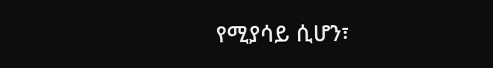የሚያሳይ ሲሆን፣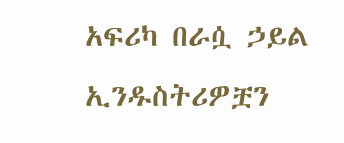አፍሪካ በራሷ ኃይል ኢንዱስትሪዎቿን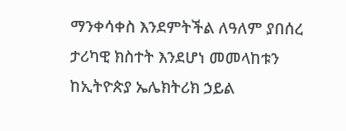ማንቀሳቀስ እንደምትችል ለዓለም ያበሰረ ታሪካዊ ክስተት እንደሆነ መመላከቱን ከኢትዮጵያ ኤሌክትሪክ ኃይል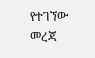የተገኘው መረጃ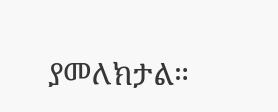ያመለክታል።